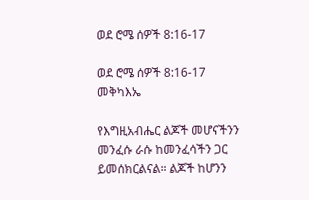ወደ ሮሜ ሰዎች 8:16-17

ወደ ሮሜ ሰዎች 8:16-17 መቅካእኤ

የእግዚአብሔር ልጆች መሆናችንን መንፈሱ ራሱ ከመንፈሳችን ጋር ይመሰክርልናል። ልጆች ከሆንን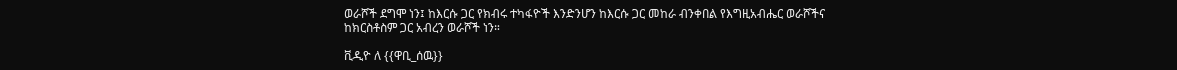ወራሾች ደግሞ ነን፤ ከእርሱ ጋር የክብሩ ተካፋዮች እንድንሆን ከእርሱ ጋር መከራ ብንቀበል የእግዚአብሔር ወራሾችና ከክርስቶስም ጋር አብረን ወራሾች ነን።

ቪዲዮ ለ {{ዋቢ_ሰዉ}}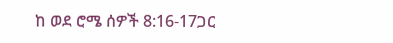ከ ወደ ሮሜ ሰዎች 8:16-17ጋር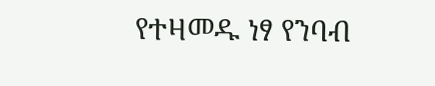የተዛመዱ ነፃ የንባብ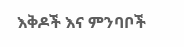እቅዶች እና ምንባቦች